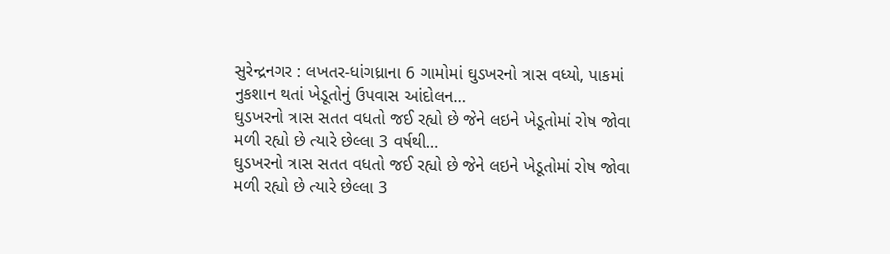સુરેન્દ્રનગર : લખતર-ધાંગધ્રાના 6 ગામોમાં ઘુડખરનો ત્રાસ વધ્યો, પાકમાં નુકશાન થતાં ખેડૂતોનું ઉપવાસ આંદોલન…
ઘુડખરનો ત્રાસ સતત વધતો જઈ રહ્યો છે જેને લઇને ખેડૂતોમાં રોષ જોવા મળી રહ્યો છે ત્યારે છેલ્લા 3 વર્ષથી…
ઘુડખરનો ત્રાસ સતત વધતો જઈ રહ્યો છે જેને લઇને ખેડૂતોમાં રોષ જોવા મળી રહ્યો છે ત્યારે છેલ્લા 3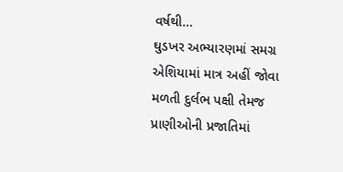વર્ષથી…
ઘુડખર અભ્યારણમાં સમગ્ર એશિયામાં માત્ર અહીં જોવા મળતી દુર્લભ પક્ષી તેમજ પ્રાણીઓની પ્રજાતિમાં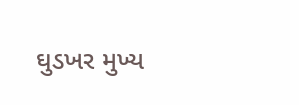ઘુડખર મુખ્ય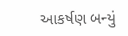આકર્ષણ બન્યું